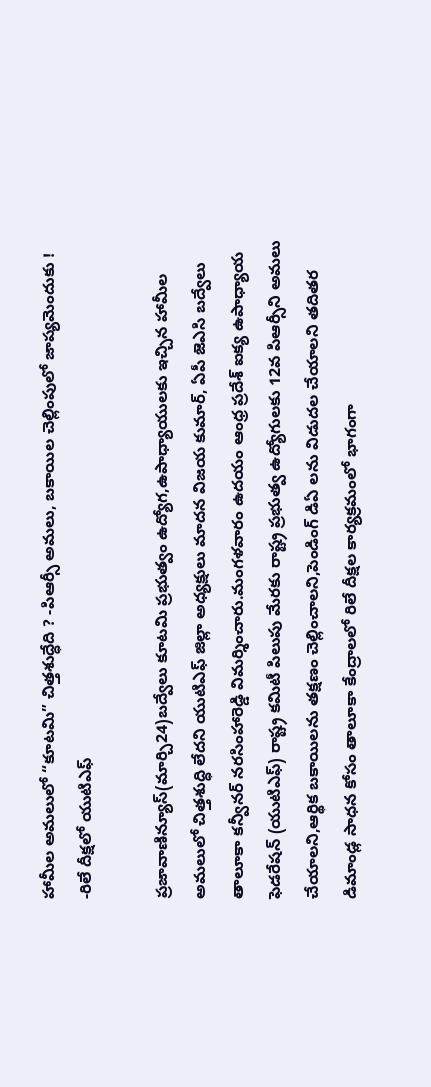హామీల అమలులో “కూటమి” చిత్తశుద్ధేది ? -పిఆర్సీ అమలు, బకాయిల చెల్లింపులో జాప్యమెందుకు ! -రిలే దీక్షలో యుటిఎఫ్

ప్రజావాణిన్యూస్(మార్చి24)బద్వేలు కూటమి ప్రభుత్వం ఉద్యోగ,ఉపాధ్యాయులకు ఇచ్చిన హామీల అమలులో చిత్తశుద్ధి లేదని యుటిఎఫ్ జిల్లా అధ్యక్షులు మాదన విజయ కుమార్, ఏపీ జెఎసి బద్వేలు తాలూకా కన్వీనర్ నరసింహారెడ్డి విమర్శించారు.మంగళవారం ఉదయం ఆంధ్ర ప్రదేశ్ ఐక్య ఉపాధ్యాయ ఫెడరేషన్ (యుటిఎఫ్) రాష్ట్ర కమిటీ పిలుపు మేరకు రాష్ట్ర ప్రభుత్వ ఉద్యోగులకు 12వ పిఆర్సీని అమలు చేయాలని,ఆర్థిక బకాయిలను తక్షణం చెల్లించాలని,పెండింగ్ డిఏ లను విడుదల చేయాలని తదితర డిమాండ్ల సాధన కోసం తాలూకా కేంద్రాలలో రిలే దీక్షల కార్యక్రమంలో భాగంగా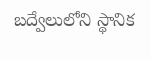బద్వేలులోని స్థానిక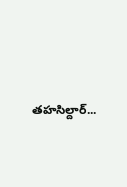తహసిల్దార్...